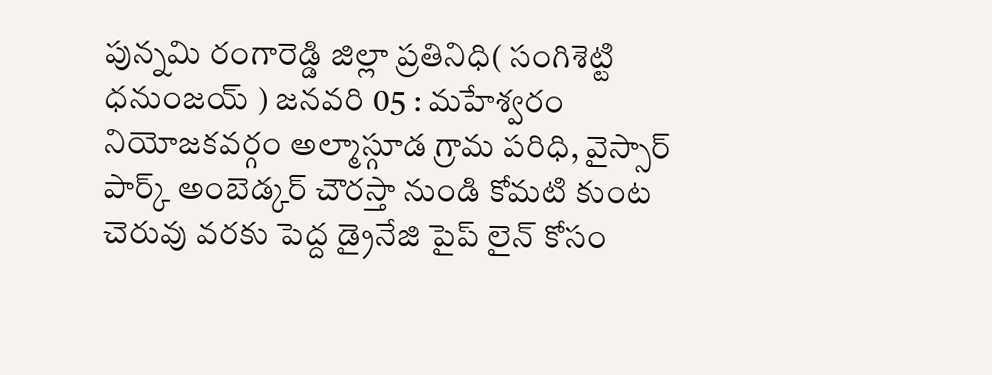పున్నమి రంగారెడ్డి జిల్లా ప్రతినిధి( సంగిశెట్టి ధనుంజయ్ ) జనవరి 05 : మహేశ్వరం నియోజకవర్గం అల్మాస్గూడ గ్రామ పరిధి, వైస్సార్ పార్క్ అంబెడ్కర్ చౌరస్తా నుండి కోమటి కుంట చెరువు వరకు పెద్ద డ్రైనేజి పైప్ లైన్ కోసం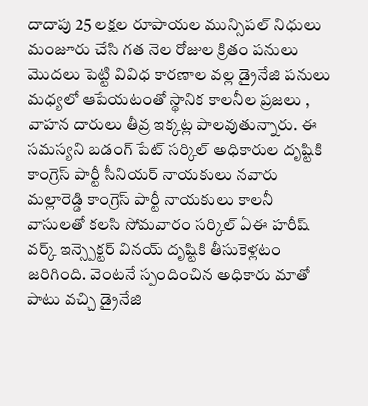దాదాపు 25 లక్షల రూపాయల మున్సిపల్ నిధులు మంజూరు చేసి గత నెల రోజుల క్రితం పనులు మొదలు పెట్టి వివిధ కారణాల వల్ల డ్రైనేజి పనులు మధ్యలో ఆపేయటంతో స్థానిక కాలనీల ప్రజలు , వాహన దారులు తీవ్ర ఇక్కట్ల పాలవుతున్నారు. ఈ సమస్యని బడంగ్ పేట్ సర్కిల్ అధికారుల దృష్టికి కాంగ్రెస్ పార్టీ సీనియర్ నాయకులు నవారు మల్లారెడ్డి కాంగ్రెస్ పార్టీ నాయకులు కాలనీ వాసులతో కలసి సోమవారం సర్కిల్ ఏఈ హరీష్ వర్క్ ఇన్స్పెక్టర్ వినయ్ దృష్టికి తీసుకెళ్లటం జరిగింది. వెంటనే స్పందించిన అధికారు మాతో పాటు వచ్చి డ్రైనేజి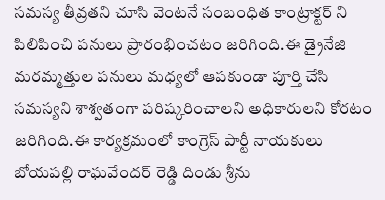సమస్య తీవ్రతని చూసి వెంటనే సంబంధిత కాంట్రాక్టర్ ని పిలిపించి పనులు ప్రారంభించటం జరిగింది.ఈ డ్రైనేజి మరమ్మత్తుల పనులు మధ్యలో ఆపకుండా పూర్తి చేసి సమస్యని శాశ్వతంగా పరిష్కరించాలని అధికారులని కోరటం జరిగింది.ఈ కార్యక్రమంలో కాంగ్రెస్ పార్టీ నాయకులు బోయపల్లి రాఘవేందర్ రెడ్డి దిండు శ్రీను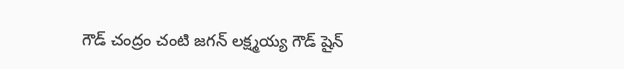గౌడ్ చంద్రం చంటి జగన్ లక్ష్మయ్య గౌడ్ షైన్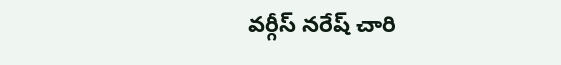వర్గీస్ నరేష్ చారి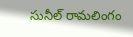సునీల్ రామలింగం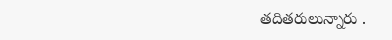తదితరులున్నారు .